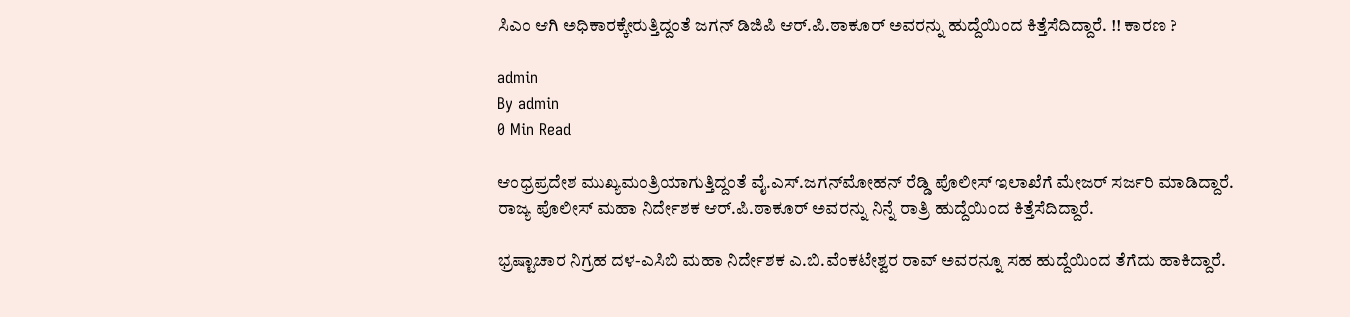ಸಿಎಂ ಆಗಿ ಅಧಿಕಾರಕ್ಕೇರುತ್ತಿದ್ದಂತೆ ಜಗನ್ ಡಿಜಿಪಿ ಆರ್.ಪಿ.ಠಾಕೂರ್ ಅವರನ್ನು ಹುದ್ದೆಯಿಂದ ಕಿತ್ತೆಸೆದಿದ್ದಾರೆ. !! ಕಾರಣ ?

admin
By admin
0 Min Read

ಆಂಧ್ರಪ್ರದೇಶ ಮುಖ್ಯಮಂತ್ರಿಯಾಗುತ್ತಿದ್ದಂತೆ ವೈ.ಎಸ್.ಜಗನ್‍ಮೋಹನ್ ರೆಡ್ಡಿ ಪೊಲೀಸ್ ಇಲಾಖೆಗೆ ಮೇಜರ್ ಸರ್ಜರಿ ಮಾಡಿದ್ದಾರೆ. ರಾಜ್ಯ ಪೊಲೀಸ್ ಮಹಾ ನಿರ್ದೇಶಕ ಆರ್.ಪಿ.ಠಾಕೂರ್ ಅವರನ್ನು ನಿನ್ನೆ ರಾತ್ರಿ ಹುದ್ದೆಯಿಂದ ಕಿತ್ತೆಸೆದಿದ್ದಾರೆ.

ಭ್ರಷ್ಟಾಚಾರ ನಿಗ್ರಹ ದಳ-ಎಸಿಬಿ ಮಹಾ ನಿರ್ದೇಶಕ ಎ.ಬಿ.ವೆಂಕಟೇಶ್ವರ ರಾವ್ ಅವರನ್ನೂ ಸಹ ಹುದ್ದೆಯಿಂದ ತೆಗೆದು ಹಾಕಿದ್ದಾರೆ.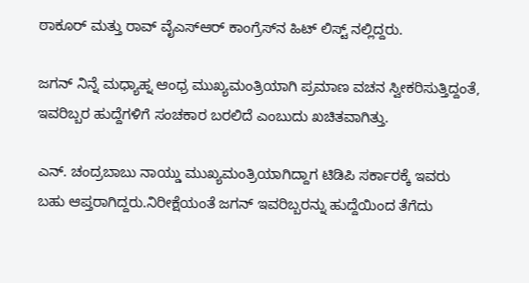ಠಾಕೂರ್ ಮತ್ತು ರಾವ್ ವೈಎಸ್‍ಆರ್ ಕಾಂಗ್ರೆಸ್‍ನ ಹಿಟ್ ಲಿಸ್ಟ್ ನಲ್ಲಿದ್ದರು.

ಜಗನ್ ನಿನ್ನೆ ಮಧ್ಯಾಹ್ನ ಆಂಧ್ರ ಮುಖ್ಯಮಂತ್ರಿಯಾಗಿ ಪ್ರಮಾಣ ವಚನ ಸ್ವೀಕರಿಸುತ್ತಿದ್ದಂತೆ, ಇವರಿಬ್ಬರ ಹುದ್ದೆಗಳಿಗೆ ಸಂಚಕಾರ ಬರಲಿದೆ ಎಂಬುದು ಖಚಿತವಾಗಿತ್ತು.

ಎನ್. ಚಂದ್ರಬಾಬು ನಾಯ್ಡು ಮುಖ್ಯಮಂತ್ರಿಯಾಗಿದ್ದಾಗ ಟಿಡಿಪಿ ಸರ್ಕಾರಕ್ಕೆ ಇವರು ಬಹು ಆಪ್ತರಾಗಿದ್ದರು.ನಿರೀಕ್ಷೆಯಂತೆ ಜಗನ್ ಇವರಿಬ್ಬರನ್ನು ಹುದ್ದೆಯಿಂದ ತೆಗೆದು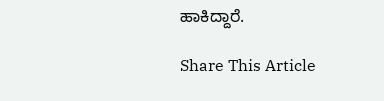ಹಾಕಿದ್ದಾರೆ.

Share This Article